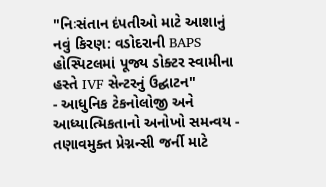"નિઃસંતાન દંપતીઓ માટે આશાનું નવું કિરણ: વડોદરાની BAPS હોસ્પિટલમાં પૂજ્ય ડોક્ટર સ્વામીના હસ્તે IVF સેન્ટરનું ઉદ્ઘાટન"
- આધુનિક ટેકનોલોજી અને આધ્યાત્મિકતાનો અનોખો સમન્વય - તણાવમુક્ત પ્રેગ્નન્સી જર્ની માટે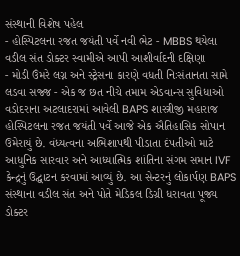સંસ્થાની વિશેષ પહેલ
- હોસ્પિટલના રજત જયંતી પર્વે નવી ભેટ - MBBS થયેલા વડીલ સંત ડોક્ટર સ્વામીએ આપી આશીર્વાદની દક્ષિણા
- મોડી ઉંમરે લગ્ન અને સ્ટ્રેસના કારણે વધતી નિઃસંતાનતા સામે લડવા સજ્જ - એક જ છત નીચે તમામ એડવાન્સ સુવિધાઓ
વડોદરાના અટલાદરામાં આવેલી BAPS શાસ્ત્રીજી મહારાજ હોસ્પિટલના રજત જયંતી પર્વે આજે એક ઐતિહાસિક સોપાન ઉમેરાયું છે. વંધ્યત્વના અભિશાપથી પીડાતા દંપતીઓ માટે આધુનિક સારવાર અને આધ્યાત્મિક શાંતિના સંગમ સમાન IVF કેન્દ્રનું ઉદ્ઘાટન કરવામાં આવ્યું છે. આ સેન્ટરનું લોકાર્પણ BAPS સંસ્થાના વડીલ સંત અને પોતે મેડિકલ ડિગ્રી ધરાવતા પૂજ્ય ડોક્ટર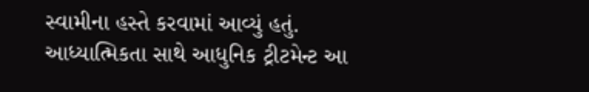સ્વામીના હસ્તે કરવામાં આવ્યું હતું.
આધ્યાત્મિકતા સાથે આધુનિક ટ્રીટમેન્ટ આ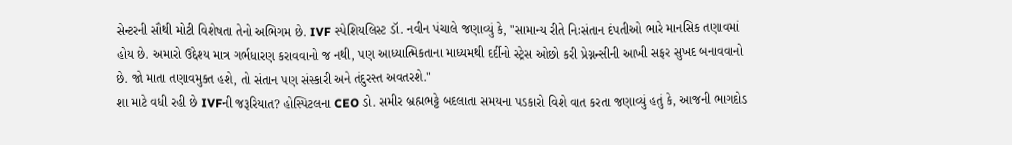સેન્ટરની સૌથી મોટી વિશેષતા તેનો અભિગમ છે. IVF સ્પેશિયલિસ્ટ ડૉ. નવીન પંચાલે જણાવ્યું કે, "સામાન્ય રીતે નિઃસંતાન દંપતીઓ ભારે માનસિક તણાવમાં હોય છે. અમારો ઉદ્દેશ્ય માત્ર ગર્ભધારણ કરાવવાનો જ નથી, પણ આધ્યાત્મિકતાના માધ્યમથી દર્દીનો સ્ટ્રેસ ઓછો કરી પ્રેગ્નન્સીની આખી સફર સુખદ બનાવવાનો છે. જો માતા તણાવમુક્ત હશે, તો સંતાન પણ સંસ્કારી અને તંદુરસ્ત અવતરશે."
શા માટે વધી રહી છે IVFની જરૂરિયાત? હોસ્પિટલના CEO ડો. સમીર બ્રહ્મભટ્ટે બદલાતા સમયના પડકારો વિશે વાત કરતા જણાવ્યું હતું કે, આજની ભાગદોડ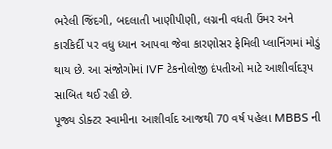ભરેલી જિંદગી, બદલાતી ખાણીપીણી, લગ્નની વધતી ઉંમર અને કારકિર્દી પર વધુ ધ્યાન આપવા જેવા કારણોસર ફેમિલી પ્લાનિંગમાં મોડું થાય છે. આ સંજોગોમાં IVF ટેકનોલોજી દંપતીઓ માટે આશીર્વાદરૂપ સાબિત થઈ રહી છે.
પૂજ્ય ડોક્ટર સ્વામીના આશીર્વાદ આજથી 70 વર્ષ પહેલા MBBS ની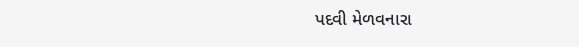પદવી મેળવનારા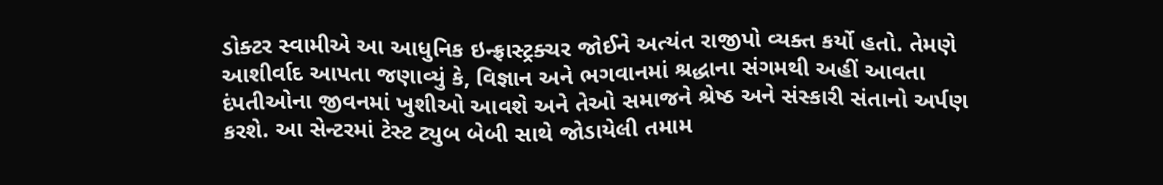ડોક્ટર સ્વામીએ આ આધુનિક ઇન્ફ્રાસ્ટ્રક્ચર જોઈને અત્યંત રાજીપો વ્યક્ત કર્યો હતો. તેમણે આશીર્વાદ આપતા જણાવ્યું કે, વિજ્ઞાન અને ભગવાનમાં શ્રદ્ધાના સંગમથી અહીં આવતા દંપતીઓના જીવનમાં ખુશીઓ આવશે અને તેઓ સમાજને શ્રેષ્ઠ અને સંસ્કારી સંતાનો અર્પણ કરશે. આ સેન્ટરમાં ટેસ્ટ ટ્યુબ બેબી સાથે જોડાયેલી તમામ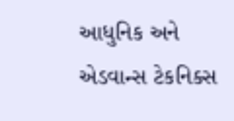આધુનિક અને એડવાન્સ ટેકનિક્સ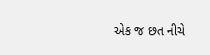એક જ છત નીચે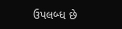ઉપલબ્ધ છે